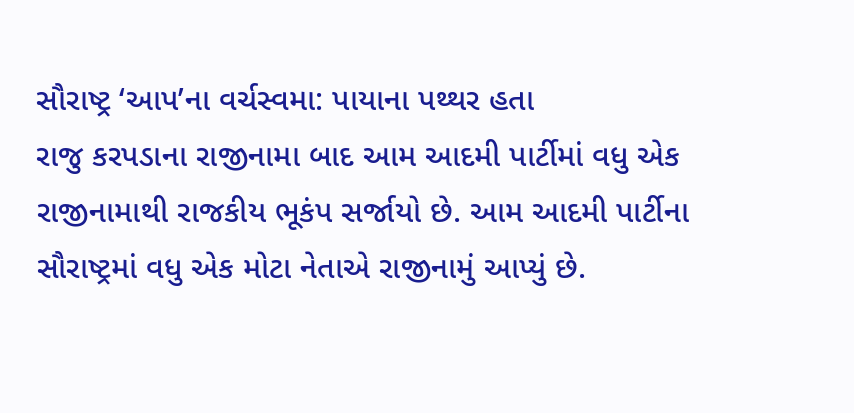સૌરાષ્ટ્ર ‘આપ’ના વર્ચસ્વમા: પાયાના પથ્થર હતા
રાજુ કરપડાના રાજીનામા બાદ આમ આદમી પાર્ટીમાં વધુ એક રાજીનામાથી રાજકીય ભૂકંપ સર્જાયો છે. આમ આદમી પાર્ટીના સૌરાષ્ટ્રમાં વધુ એક મોટા નેતાએ રાજીનામું આપ્યું છે.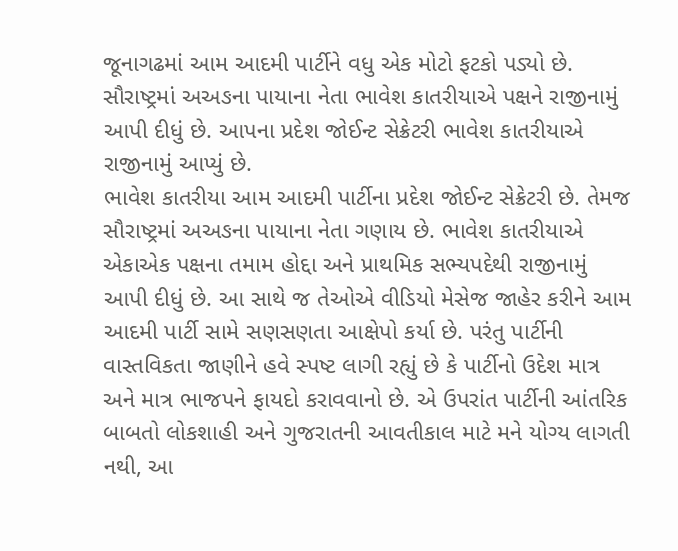જૂનાગઢમાં આમ આદમી પાર્ટીને વધુ એક મોટો ફટકો પડ્યો છે. સૌરાષ્ટ્રમાં અઅઙના પાયાના નેતા ભાવેશ કાતરીયાએ પક્ષને રાજીનામું આપી દીધું છે. આપના પ્રદેશ જોઈન્ટ સેક્રેટરી ભાવેશ કાતરીયાએ રાજીનામું આપ્યું છે.
ભાવેશ કાતરીયા આમ આદમી પાર્ટીના પ્રદેશ જોઈન્ટ સેક્રેટરી છે. તેમજ સૌરાષ્ટ્રમાં અઅઙના પાયાના નેતા ગણાય છે. ભાવેશ કાતરીયાએ એકાએક પક્ષના તમામ હોદ્દા અને પ્રાથમિક સભ્યપદેથી રાજીનામું આપી દીધું છે. આ સાથે જ તેઓએ વીડિયો મેસેજ જાહેર કરીને આમ આદમી પાર્ટી સામે સણસણતા આક્ષેપો કર્યા છે. પરંતુ પાર્ટીની વાસ્તવિકતા જાણીને હવે સ્પષ્ટ લાગી રહ્યું છે કે પાર્ટીનો ઉદેશ માત્ર અને માત્ર ભાજપને ફાયદો કરાવવાનો છે. એ ઉપરાંત પાર્ટીની આંતરિક બાબતો લોકશાહી અને ગુજરાતની આવતીકાલ માટે મને યોગ્ય લાગતી નથી, આ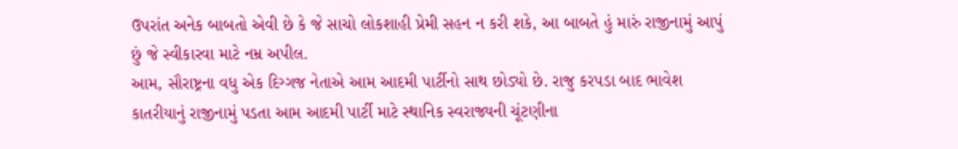ઉપરાંત અનેક બાબતો એવી છે કે જે સાચો લોકશાહી પ્રેમી સહન ન કરી શકે, આ બાબતે હું મારું રાજીનામું આપું છું જે સ્વીકારવા માટે નમ્ર અપીલ.
આમ, સૌરાષ્ટ્રના વધુ એક દિગ્ગજ નેતાએ આમ આદમી પાર્ટીનો સાથ છોડ્યો છે. રાજુ કરપડા બાદ ભાવેશ કાતરીયાનું રાજીનામું પડતા આમ આદમી પાર્ટી માટે સ્થાનિક સ્વરાજ્યની ચૂંટણીના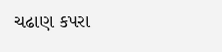ચઢાણ કપરા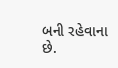બની રહેવાના છે.